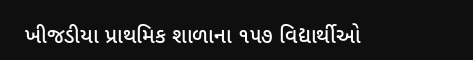ખીજડીયા પ્રાથમિક શાળાના ૧૫૭ વિદ્યાર્થીઓ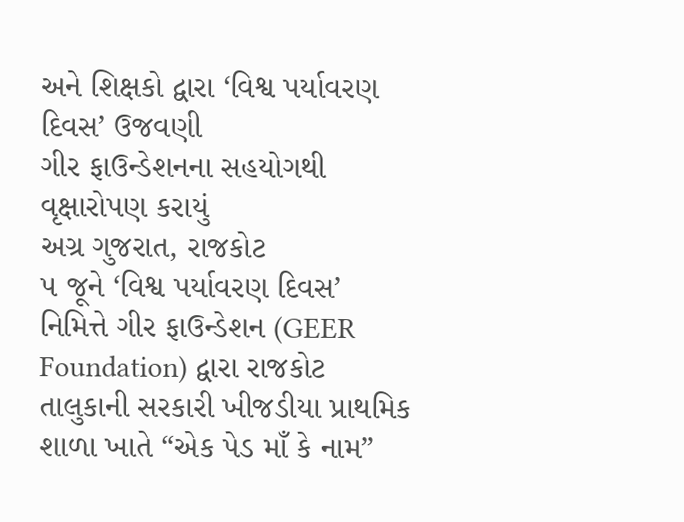અને શિક્ષકો દ્વારા ‘વિશ્વ પર્યાવરણ દિવસ’ ઉજવણી
ગીર ફાઉન્ડેશનના સહયોગથી વૃક્ષારોપણ કરાયું
અગ્ર ગુજરાત, રાજકોટ
૫ જૂને ‘વિશ્વ પર્યાવરણ દિવસ’ નિમિત્તે ગીર ફાઉન્ડેશન (GEER Foundation) દ્વારા રાજકોટ તાલુકાની સરકારી ખીજડીયા પ્રાથમિક શાળા ખાતે “એક પેડ માઁ કે નામ”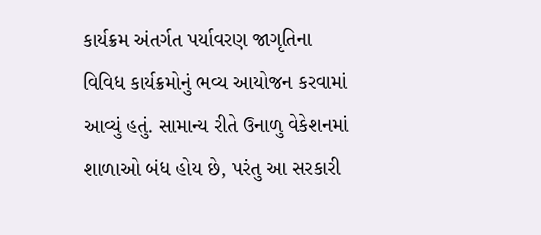કાર્યક્રમ અંતર્ગત પર્યાવરણ જાગૃતિના વિવિધ કાર્યક્રમોનું ભવ્ય આયોજન કરવામાં આવ્યું હતું. સામાન્ય રીતે ઉનાળુ વેકેશનમાં શાળાઓ બંધ હોય છે, પરંતુ આ સરકારી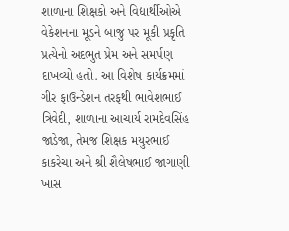શાળાના શિક્ષકો અને વિદ્યાર્થીઓએ વેકેશનના મૂડને બાજુ પર મૂકી પ્રકૃતિ પ્રત્યેનો અદભુત પ્રેમ અને સમર્પણ દાખવ્યો હતો. આ વિશેષ કાર્યક્રમમાં ગીર ફાઉન્ડેશન તરફથી ભાવેશભાઈ ત્રિવેદી, શાળાના આચાર્ય રામદેવસિંહ જાડેજા, તેમજ શિક્ષક મયુરભાઈ કાકરેચા અને શ્રી શૈલેષભાઈ જાગાણી ખાસ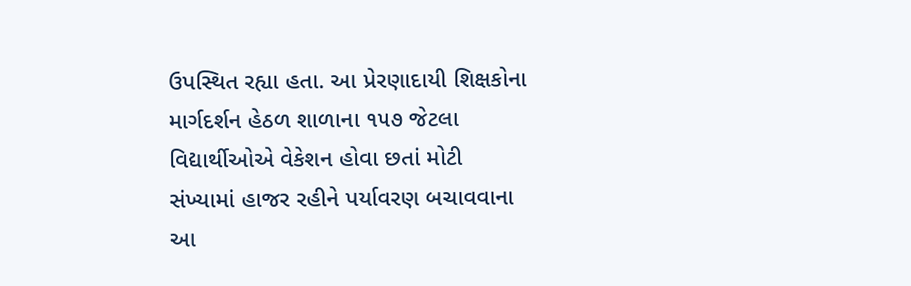ઉપસ્થિત રહ્યા હતા. આ પ્રેરણાદાયી શિક્ષકોના માર્ગદર્શન હેઠળ શાળાના ૧૫૭ જેટલા વિદ્યાર્થીઓએ વેકેશન હોવા છતાં મોટી સંખ્યામાં હાજર રહીને પર્યાવરણ બચાવવાના આ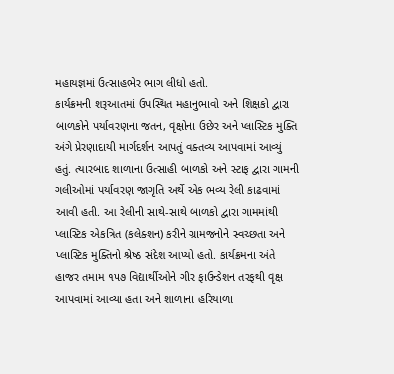મહાયજ્ઞમાં ઉત્સાહભેર ભાગ લીધો હતો.
કાર્યક્રમની શરૂઆતમાં ઉપસ્થિત મહાનુભાવો અને શિક્ષકો દ્વારા બાળકોને પર્યાવરણના જતન, વૃક્ષોના ઉછેર અને પ્લાસ્ટિક મુક્તિ અંગે પ્રેરણાદાયી માર્ગદર્શન આપતું વક્તવ્ય આપવામાં આવ્યું હતું. ત્યારબાદ શાળાના ઉત્સાહી બાળકો અને સ્ટાફ દ્વારા ગામની ગલીઓમાં પર્યાવરણ જાગૃતિ અર્થે એક ભવ્ય રેલી કાઢવામાં આવી હતી. આ રેલીની સાથે-સાથે બાળકો દ્વારા ગામમાંથી પ્લાસ્ટિક એકત્રિત (કલેક્શન) કરીને ગ્રામજનોને સ્વચ્છતા અને પ્લાસ્ટિક મુક્તિનો શ્રેષ્ઠ સંદેશ આપ્યો હતો. કાર્યક્રમના અંતે હાજર તમામ ૧૫૭ વિદ્યાર્થીઓને ગીર ફાઉન્ડેશન તરફથી વૃક્ષ આપવામાં આવ્યા હતા અને શાળાના હરિયાળા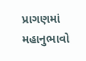પ્રાગણમાં મહાનુભાવો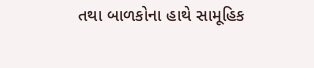તથા બાળકોના હાથે સામૂહિક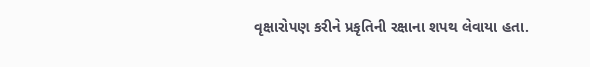વૃક્ષારોપણ કરીને પ્રકૃતિની રક્ષાના શપથ લેવાયા હતા.